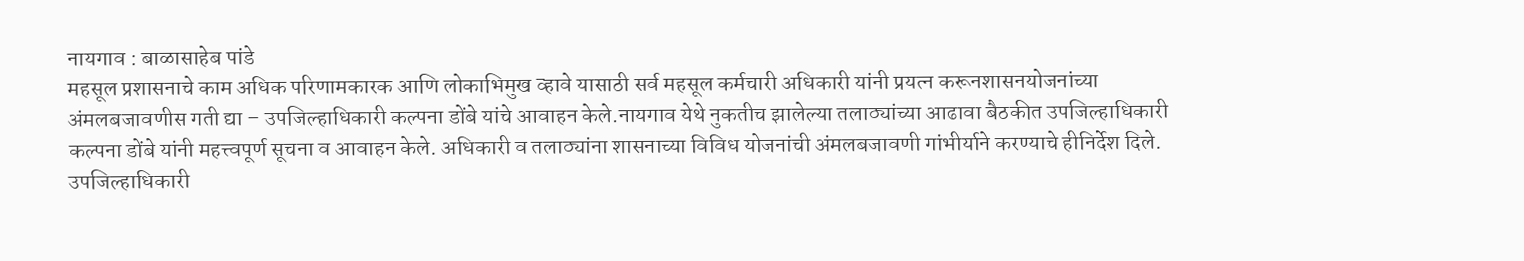नायगाव : बाळासाहेब पांडे
महसूल प्रशासनाचे काम अधिक परिणामकारक आणि लोकाभिमुख व्हावे यासाठी सर्व महसूल कर्मचारी अधिकारी यांनी प्रयत्न करूनशासनयोजनांच्या अंमलबजावणीस गती द्या – उपजिल्हाधिकारी कल्पना डोंबे यांचे आवाहन केले.नायगाव येथे नुकतीच झालेल्या तलाठ्यांच्या आढावा बैठकीत उपजिल्हाधिकारी कल्पना डोंबे यांनी महत्त्वपूर्ण सूचना व आवाहन केले. अधिकारी व तलाठ्यांना शासनाच्या विविध योजनांची अंमलबजावणी गांभीर्याने करण्याचे हीनिर्देश दिले.
उपजिल्हाधिकारी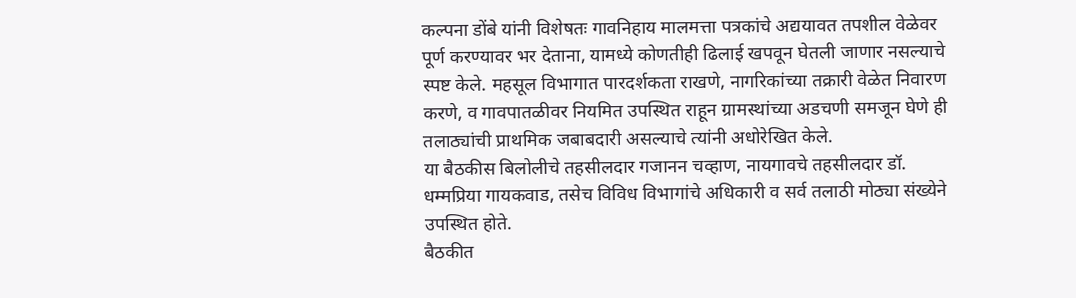कल्पना डोंबे यांनी विशेषतः गावनिहाय मालमत्ता पत्रकांचे अद्ययावत तपशील वेळेवर पूर्ण करण्यावर भर देताना, यामध्ये कोणतीही ढिलाई खपवून घेतली जाणार नसल्याचे स्पष्ट केले. महसूल विभागात पारदर्शकता राखणे, नागरिकांच्या तक्रारी वेळेत निवारण करणे, व गावपातळीवर नियमित उपस्थित राहून ग्रामस्थांच्या अडचणी समजून घेणे ही तलाठ्यांची प्राथमिक जबाबदारी असल्याचे त्यांनी अधोरेखित केले.
या बैठकीस बिलोलीचे तहसीलदार गजानन चव्हाण, नायगावचे तहसीलदार डॉ. धम्मप्रिया गायकवाड, तसेच विविध विभागांचे अधिकारी व सर्व तलाठी मोठ्या संख्येने उपस्थित होते.
बैठकीत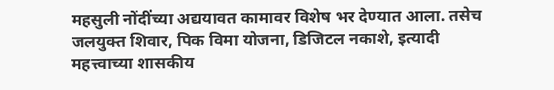महसुली नोंदींच्या अद्ययावत कामावर विशेष भर देण्यात आला. तसेच जलयुक्त शिवार, पिक विमा योजना, डिजिटल नकाशे, इत्यादी महत्त्वाच्या शासकीय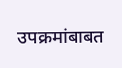उपक्रमांबाबत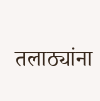तलाठ्यांना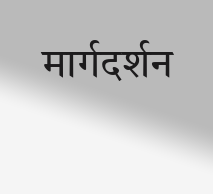मार्गदर्शन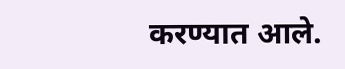करण्यात आले.